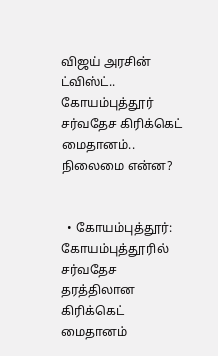விஜய் அரசின் ட்விஸ்ட்.. கோயம்புத்தூர் சர்வதேச கிரிக்கெட் மைதானம்.. நிலைமை என்ன?


  • கோயம்புத்தூர்: கோயம்புத்தூரில் சர்வதேச தரத்திலான கிரிக்கெட் மைதானம்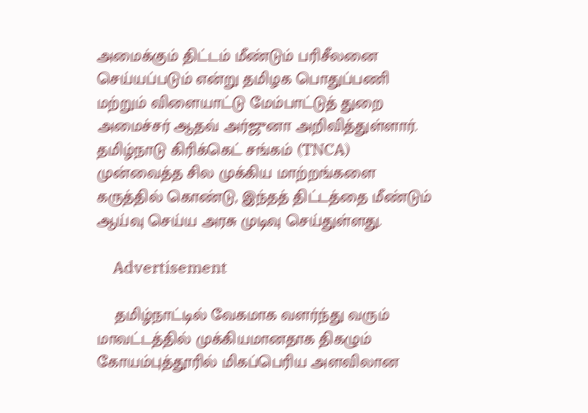அமைக்கும் திட்டம் மீண்டும் பரிசீலனை செய்யப்படும் என்று தமிழக பொதுப்பணி மற்றும் விளையாட்டு மேம்பாட்டுத் துறை அமைச்சர் ஆதவ் அர்ஜுனா அறிவித்துள்ளார். தமிழ்நாடு கிரிக்கெட் சங்கம் (TNCA) முன்வைத்த சில முக்கிய மாற்றங்களை கருத்தில் கொண்டு, இந்தத் திட்டத்தை மீண்டும் ஆய்வு செய்ய அரசு முடிவு செய்துள்ளது.

    Advertisement

    தமிழ்நாட்டில் வேகமாக வளர்ந்து வரும் மாவட்டத்தில் முக்கியமானதாக திகழும் கோயம்புத்தூரில் மிகப்பெரிய அளவிலான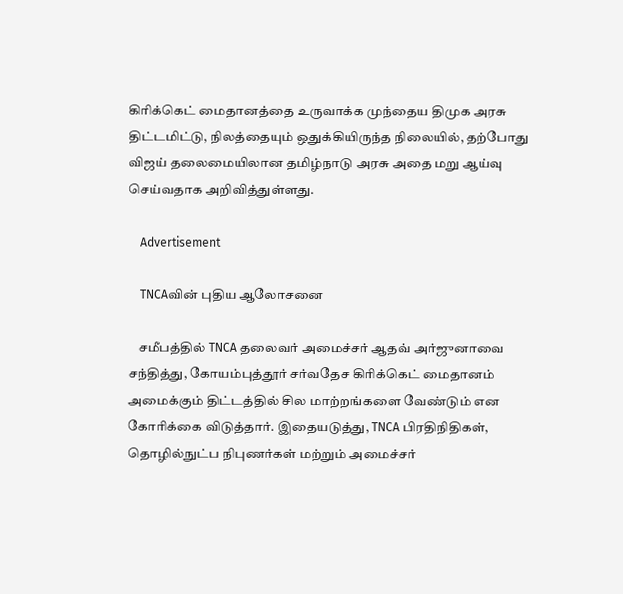கிரிக்கெட் மைதானத்தை உருவாக்க முந்தைய திமுக அரசு திட்டமிட்டு, நிலத்தையும் ஒதுக்கியிருந்த நிலையில், தற்போது விஜய் தலைமையிலான தமிழ்நாடு அரசு அதை மறு ஆய்வு செய்வதாக அறிவித்துள்ளது.

    Advertisement

    TNCAவின் புதிய ஆலோசனை

    சமீபத்தில் TNCA தலைவர் அமைச்சர் ஆதவ் அர்ஜுனாவை சந்தித்து, கோயம்புத்தூர் சர்வதேச கிரிக்கெட் மைதானம் அமைக்கும் திட்டத்தில் சில மாற்றங்களை வேண்டும் என கோரிக்கை விடுத்தார். இதையடுத்து, TNCA பிரதிநிதிகள், தொழில்நுட்ப நிபுணர்கள் மற்றும் அமைச்சர்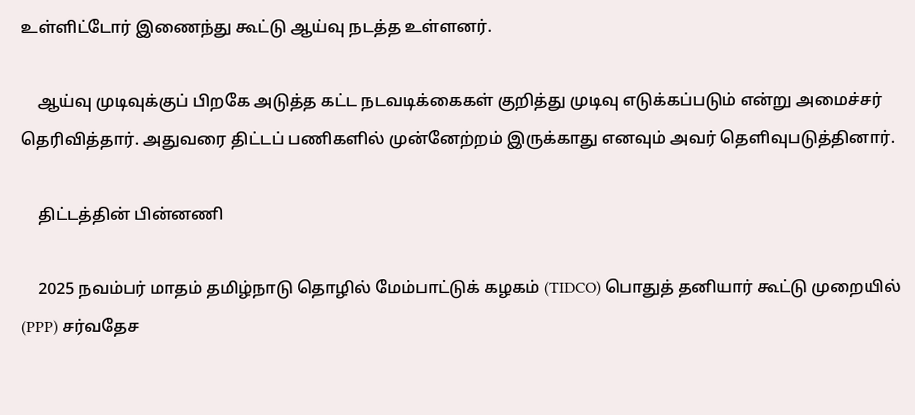உள்ளிட்டோர் இணைந்து கூட்டு ஆய்வு நடத்த உள்ளனர்.

    ஆய்வு முடிவுக்குப் பிறகே அடுத்த கட்ட நடவடிக்கைகள் குறித்து முடிவு எடுக்கப்படும் என்று அமைச்சர் தெரிவித்தார். அதுவரை திட்டப் பணிகளில் முன்னேற்றம் இருக்காது எனவும் அவர் தெளிவுபடுத்தினார்.

    திட்டத்தின் பின்னணி

    2025 நவம்பர் மாதம் தமிழ்நாடு தொழில் மேம்பாட்டுக் கழகம் (TIDCO) பொதுத் தனியார் கூட்டு முறையில் (PPP) சர்வதேச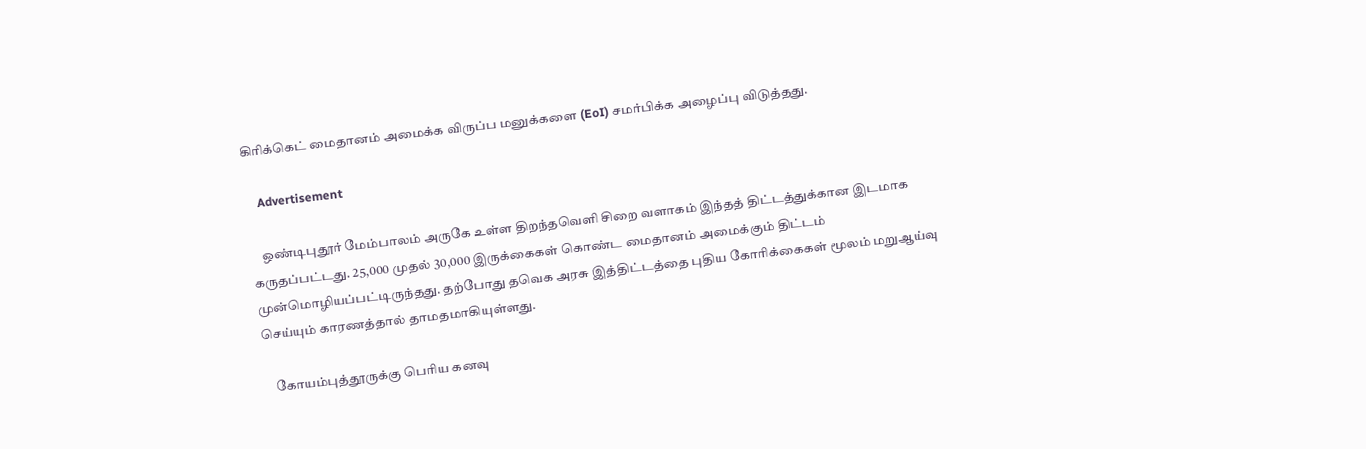கிரிக்கெட் மைதானம் அமைக்க விருப்ப மனுக்களை (EoI) சமர்பிக்க அழைப்பு விடுத்தது.

    Advertisement

    ஒண்டிபுதூர் மேம்பாலம் அருகே உள்ள திறந்தவெளி சிறை வளாகம் இந்தத் திட்டத்துக்கான இடமாக கருதப்பட்டது. 25,000 முதல் 30,000 இருக்கைகள் கொண்ட மைதானம் அமைக்கும் திட்டம் முன்மொழியப்பட்டிருந்தது. தற்போது தவெக அரசு இத்திட்டத்தை புதிய கோரிக்கைகள் மூலம் மறுஆய்வு செய்யும் காரணத்தால் தாமதமாகியுள்ளது.

    கோயம்புத்தூருக்கு பெரிய கனவு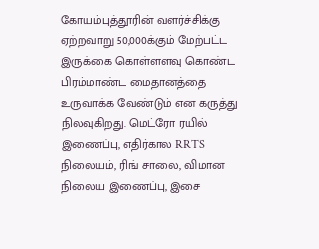கோயம்புத்தூரின் வளர்ச்சிக்கு ஏற்றவாறு 50,000க்கும் மேற்பட்ட இருக்கை கொள்ளளவு கொண்ட பிரம்மாண்ட மைதானத்தை உருவாக்க வேண்டும் என கருத்து நிலவுகிறது. மெட்ரோ ரயில் இணைப்பு, எதிர்கால RRTS நிலையம், ரிங் சாலை, விமான நிலைய இணைப்பு, இசை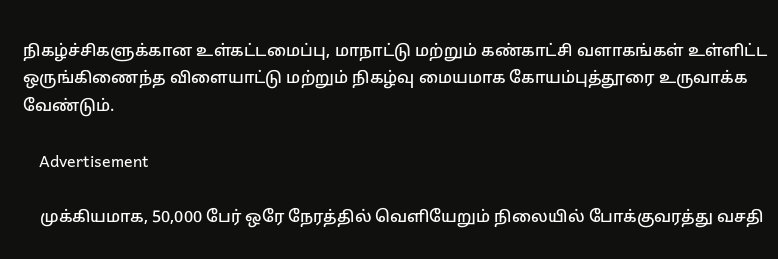நிகழ்ச்சிகளுக்கான உள்கட்டமைப்பு, மாநாட்டு மற்றும் கண்காட்சி வளாகங்கள் உள்ளிட்ட ஒருங்கிணைந்த விளையாட்டு மற்றும் நிகழ்வு மையமாக கோயம்புத்தூரை உருவாக்க வேண்டும்.

    Advertisement

    முக்கியமாக, 50,000 பேர் ஒரே நேரத்தில் வெளியேறும் நிலையில் போக்குவரத்து வசதி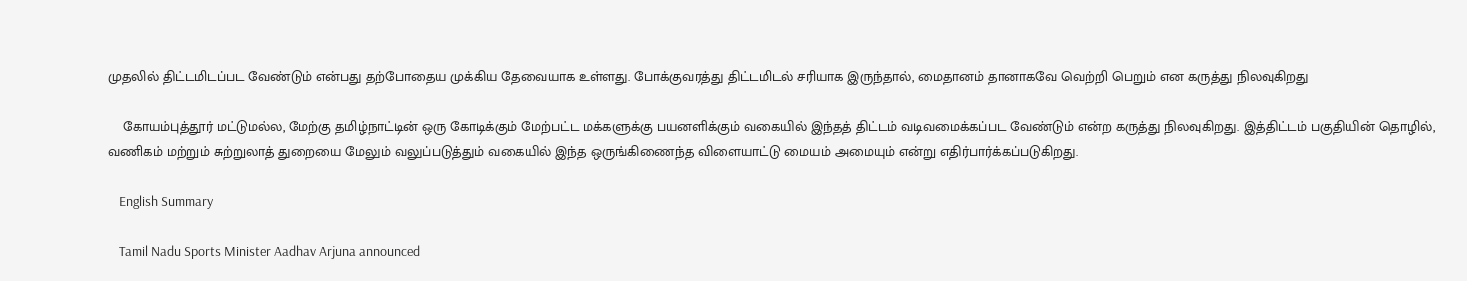முதலில் திட்டமிடப்பட வேண்டும் என்பது தற்போதைய முக்கிய தேவையாக உள்ளது. போக்குவரத்து திட்டமிடல் சரியாக இருந்தால், மைதானம் தானாகவே வெற்றி பெறும் என கருத்து நிலவுகிறது

    கோயம்புத்தூர் மட்டுமல்ல, மேற்கு தமிழ்நாட்டின் ஒரு கோடிக்கும் மேற்பட்ட மக்களுக்கு பயனளிக்கும் வகையில் இந்தத் திட்டம் வடிவமைக்கப்பட வேண்டும் என்ற கருத்து நிலவுகிறது. இத்திட்டம் பகுதியின் தொழில், வணிகம் மற்றும் சுற்றுலாத் துறையை மேலும் வலுப்படுத்தும் வகையில் இந்த ஒருங்கிணைந்த விளையாட்டு மையம் அமையும் என்று எதிர்பார்க்கப்படுகிறது.

    English Summary

    Tamil Nadu Sports Minister Aadhav Arjuna announced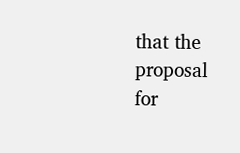that the proposal for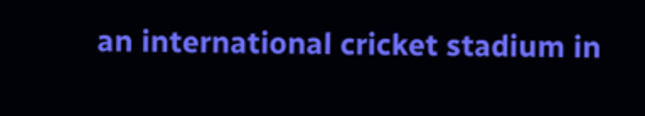an international cricket stadium in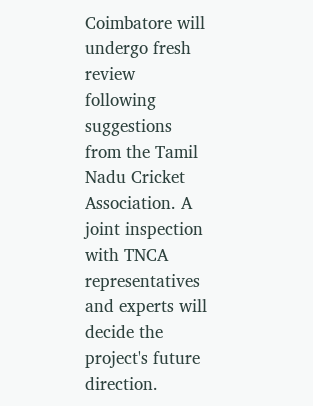Coimbatore will undergo fresh review following suggestions from the Tamil Nadu Cricket Association. A joint inspection with TNCA representatives and experts will decide the project's future direction.